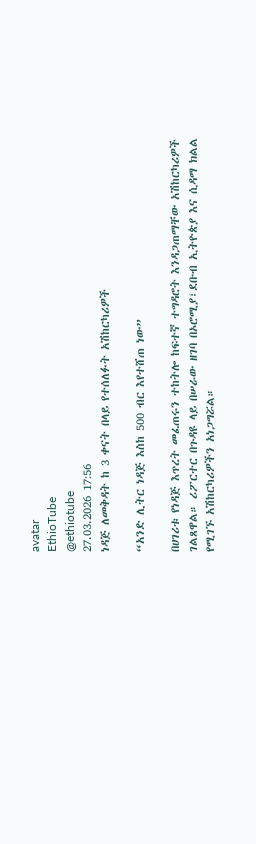avatar
EthioTube
@ethiotube
27.03.2026 17:56
ነዳጅ ለመቅዳት ከ 3 ቀናት በላይ የተሰለፉት አሽከርካሪዎች

“አንድ ሊትር ነዳጅ እስከ 500 ብር እየተሸጠ ነው”

በሀገሪቱ የነዳጅ እጥረት መፈጠሩን ተከትሎ ከፍተኛ ተግዳሮት እንዳጋጠማቸው አሽከርካሪዎች ገልጸዋል። ሪፖርተር በጉዳዩ ላይ በሠራው ዘገባ በኦሮሚያ፣ደቡብ ኢትዮጵያ እና ሲዳማ ክልል የሚገኙ አሽከርካሪዎችን አነጋግሯል።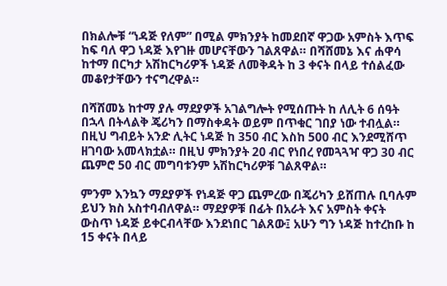በክልሎቹ “ነዳጅ የለም” በሚል ምክንያት ከመደበኛ ዋጋው አምስት እጥፍ ከፍ ባለ ዋጋ ነዳጅ እየገዙ መሆናቸውን ገልጸዋል። በሻሸመኔ እና ሐዋሳ ከተማ በርካታ አሽከርካሪዎች ነዳጅ ለመቅዳት ከ 3 ቀናት በላይ ተሰልፈው መቆየታቸውን ተናግረዋል።

በሻሸመኔ ከተማ ያሉ ማደያዎች አገልግሎት የሚሰጡት ከ ለሊት 6 ሰዓት በኋላ በትላልቅ ጄሪካን በማስቀዳት ወይም በጥቁር ገበያ ነው ተብሏል። በዚህ ግብይት አንድ ሊትር ነዳጅ ከ 350 ብር እስከ 500 ብር እንደሚሸጥ ዘገባው አመላክቷል። በዚህ ምክንያት 20 ብር የነበረ የመጓጓዣ ዋጋ 30 ብር ጨምሮ 50 ብር መግባቱንም አሽከርካሪዎቹ ገልጸዋል።

ምንም እንኳን ማደያዎች የነዳጅ ዋጋ ጨምረው በጄሪካን ይሸጠሉ ቢባሉም ይህን ክስ አስተባብለዋል። ማደያዎቹ በፊት በአራት እና አምስት ቀናት ውስጥ ነዳጅ ይቀርብላቸው እንደነበር ገልጸው፤ አሁን ግን ነዳጅ ከተረከቡ ከ 15 ቀናት በላይ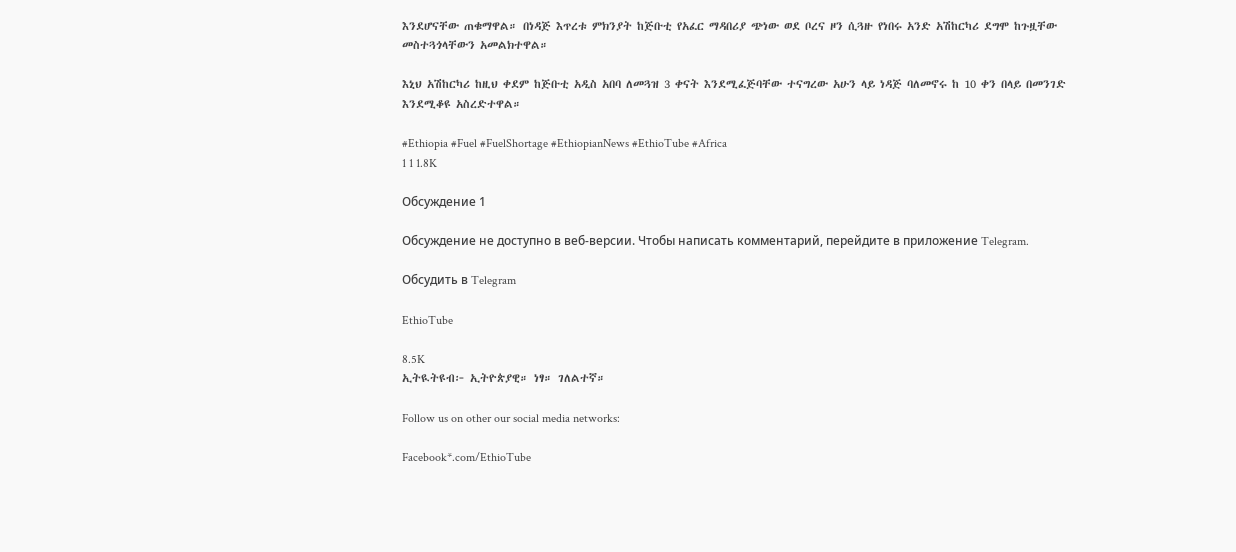እንደሆናቸው ጠቁማዋል። በነዳጅ እጥረቱ ምክንያት ከጅቡቲ የአፈር ማዳበሪያ ጭነው ወደ ቦረና ዞን ሲጓዙ የነበሩ አንድ አሽከርካሪ ደግሞ ከጉዟቸው መስተጓጎላቸውን አመልክተዋል።

እኒህ አሽከርካሪ ከዚህ ቀደም ከጅቡቲ አዲስ አበባ ለመጓዝ 3 ቀናት እንደሚፈጅባቸው ተናግረው አሁን ላይ ነዳጅ ባለመኖሩ ከ 10 ቀን በላይ በመንገድ እንደሚቆዩ አስረድተዋል።

#Ethiopia #Fuel #FuelShortage #EthiopianNews #EthioTube #Africa
1 1 1.8K

Обсуждение 1

Обсуждение не доступно в веб-версии. Чтобы написать комментарий, перейдите в приложение Telegram.

Обсудить в Telegram

EthioTube

8.5K
ኢትዪትዩብ፦ ኢትዮጵያዊ። ነፃ። ገለልተኛ።

Follow us on other our social media networks:

Facebook*.com/EthioTube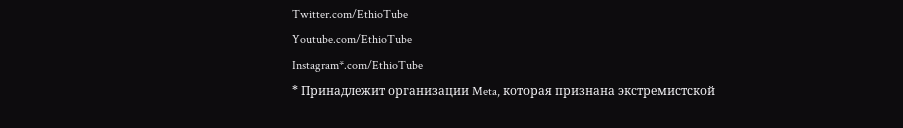Twitter.com/EthioTube
Youtube.com/EthioTube
Instagram*.com/EthioTube
* Принадлежит организации Meta, которая признана экстремистской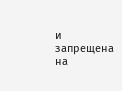и запрещена на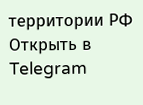территории РФ
Открыть в Telegram